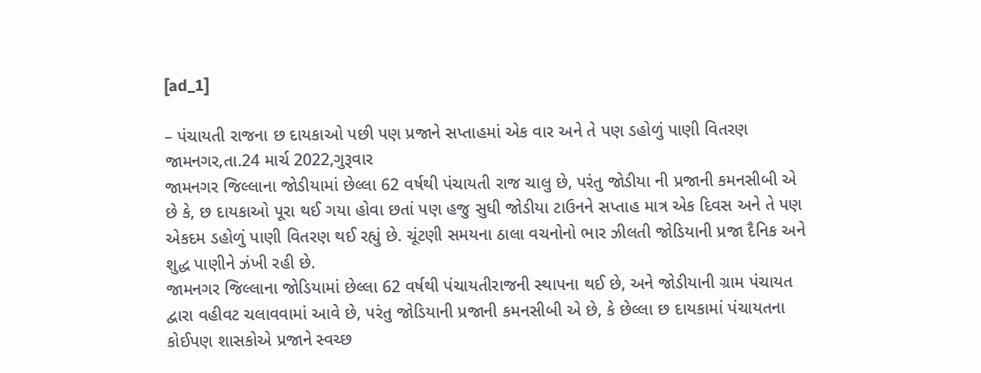[ad_1]

– પંચાયતી રાજના છ દાયકાઓ પછી પણ પ્રજાને સપ્તાહમાં એક વાર અને તે પણ ડહોળું પાણી વિતરણ
જામનગર,તા.24 માર્ચ 2022,ગુરૂવાર
જામનગર જિલ્લાના જોડીયામાં છેલ્લા 62 વર્ષથી પંચાયતી રાજ ચાલુ છે, પરંતુ જોડીયા ની પ્રજાની કમનસીબી એ છે કે, છ દાયકાઓ પૂરા થઈ ગયા હોવા છતાં પણ હજુ સુધી જોડીયા ટાઉનને સપ્તાહ માત્ર એક દિવસ અને તે પણ એકદમ ડહોળું પાણી વિતરણ થઈ રહ્યું છે. ચૂંટણી સમયના ઠાલા વચનોનો ભાર ઝીલતી જોડિયાની પ્રજા દૈનિક અને શુદ્ધ પાણીને ઝંખી રહી છે.
જામનગર જિલ્લાના જોડિયામાં છેલ્લા 62 વર્ષથી પંચાયતીરાજની સ્થાપના થઈ છે, અને જોડીયાની ગ્રામ પંચાયત દ્વારા વહીવટ ચલાવવામાં આવે છે, પરંતુ જોડિયાની પ્રજાની કમનસીબી એ છે, કે છેલ્લા છ દાયકામાં પંચાયતના કોઈપણ શાસકોએ પ્રજાને સ્વચ્છ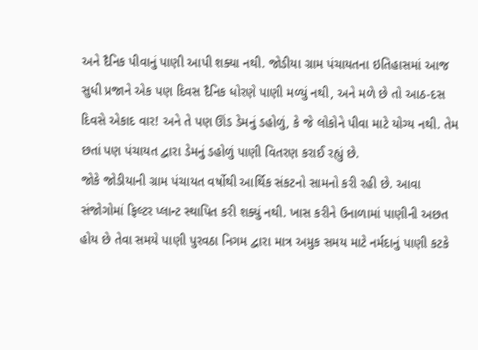અને દૈનિક પીવાનું પાણી આપી શક્યા નથી. જોડીયા ગ્રામ પંચાયતના ઇતિહાસમાં આજ સુધી પ્રજાને એક પણ દિવસ દૈનિક ધોરણે પાણી મળ્યું નથી, અને મળે છે તો આઠ-દસ દિવસે એકાદ વાર! અને તે પણ ઊંડ ડેમનું ડહોળું, કે જે લોકોને પીવા માટે યોગ્ય નથી. તેમ છતાં પણ પંચાયત દ્વારા ડેમનું ડહોળું પાણી વિતરણ કરાઈ રહ્યું છે.
જોકે જોડીયાની ગ્રામ પંચાયત વર્ષોથી આર્થિક સંકટનો સામનો કરી રહી છે. આવા સંજોગોમાં ફિલ્ટર પ્લાન્ટ સ્થાપિત કરી શક્યું નથી. ખાસ કરીને ઉનાળામાં પાણીની અછત હોય છે તેવા સમયે પાણી પુરવઠા નિગમ દ્વારા માત્ર અમુક સમય માટે નર્મદાનું પાણી કટકે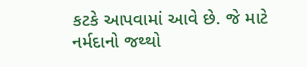કટકે આપવામાં આવે છે. જે માટે નર્મદાનો જથ્થો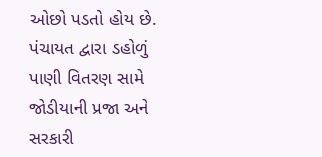ઓછો પડતો હોય છે.
પંચાયત દ્વારા ડહોળું પાણી વિતરણ સામે જોડીયાની પ્રજા અને સરકારી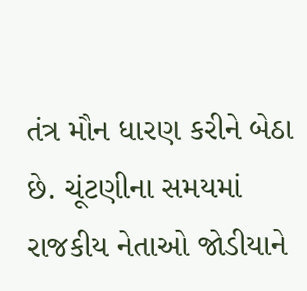તંત્ર મૌન ધારણ કરીને બેઠા છે. ચૂંટણીના સમયમાં રાજકીય નેતાઓ જોડીયાને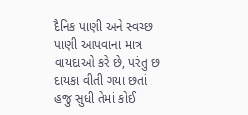દૈનિક પાણી અને સ્વચ્છ પાણી આપવાના માત્ર વાયદાઓ કરે છે, પરંતુ છ દાયકા વીતી ગયા છતાં હજુ સુધી તેમાં કોઈ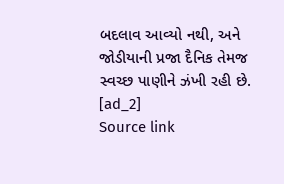બદલાવ આવ્યો નથી, અને જોડીયાની પ્રજા દૈનિક તેમજ સ્વચ્છ પાણીને ઝંખી રહી છે.
[ad_2]
Source link